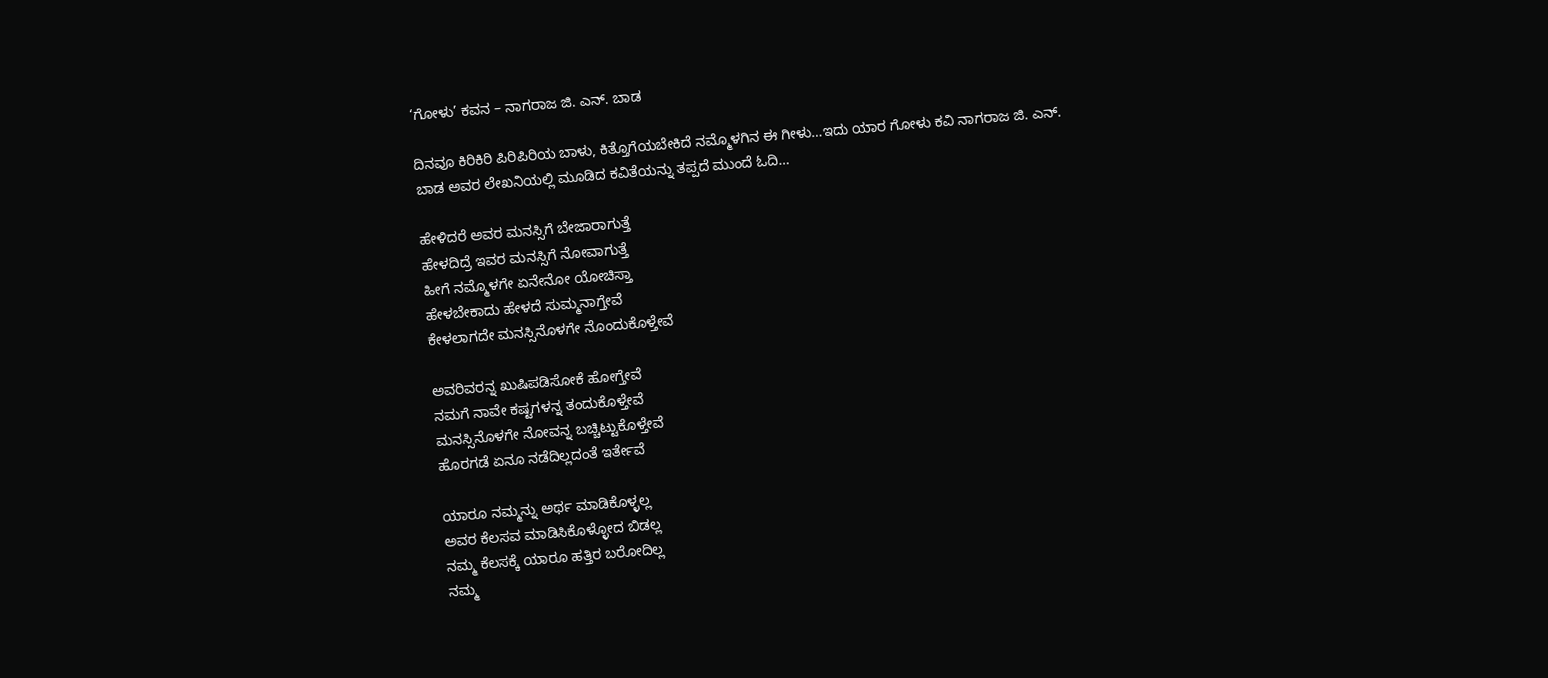‘ಗೋಳು’ ಕವನ – ನಾಗರಾಜ ಜಿ. ಎನ್. ಬಾಡ

ದಿನವೂ ಕಿರಿಕಿರಿ ಪಿರಿಪಿರಿಯ ಬಾಳು, ಕಿತ್ತೊಗೆಯಬೇಕಿದೆ ನಮ್ಮೊಳಗಿನ ಈ ಗೀಳು…ಇದು ಯಾರ ಗೋಳು ಕವಿ ನಾಗರಾಜ ಜಿ. ಎನ್. ಬಾಡ ಅವರ ಲೇಖನಿಯಲ್ಲಿ ಮೂಡಿದ ಕವಿತೆಯನ್ನು ತಪ್ಪದೆ ಮುಂದೆ ಓದಿ…

ಹೇಳಿದರೆ ಅವರ ಮನಸ್ಸಿಗೆ ಬೇಜಾರಾಗುತ್ತೆ
ಹೇಳದಿದ್ರೆ ಇವರ ಮನಸ್ಸಿಗೆ ನೋವಾಗುತ್ತೆ
ಹೀಗೆ ನಮ್ಮೊಳಗೇ ಏನೇನೋ ಯೋಚಿಸ್ತಾ
ಹೇಳಬೇಕಾದು ಹೇಳದೆ ಸುಮ್ಮನಾಗ್ತೇವೆ
ಕೇಳಲಾಗದೇ ಮನಸ್ಸಿನೊಳಗೇ ನೊಂದುಕೊಳ್ತೇವೆ

ಅವರಿವರನ್ನ ಖುಷಿಪಡಿಸೋಕೆ ಹೋಗ್ತೇವೆ
ನಮಗೆ ನಾವೇ ಕಷ್ಟಗಳನ್ನ ತಂದುಕೊಳ್ತೇವೆ
ಮನಸ್ಸಿನೊಳಗೇ ನೋವನ್ನ ಬಚ್ಚಿಟ್ಟುಕೊಳ್ತೇವೆ
ಹೊರಗಡೆ ಏನೂ ನಡೆದಿಲ್ಲದಂತೆ ಇರ್ತೇವೆ

ಯಾರೂ ನಮ್ಮನ್ನು ಅರ್ಥ ಮಾಡಿಕೊಳ್ಳಲ್ಲ
ಅವರ ಕೆಲಸವ ಮಾಡಿಸಿಕೊಳ್ಳೋದ ಬಿಡಲ್ಲ
ನಮ್ಮ ಕೆಲಸಕ್ಕೆ ಯಾರೂ ಹತ್ತಿರ ಬರೋದಿಲ್ಲ
ನಮ್ಮ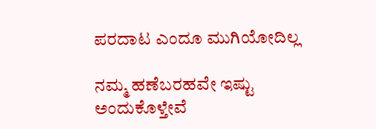ಪರದಾಟ ಎಂದೂ ಮುಗಿಯೋದಿಲ್ಲ

ನಮ್ಮ ಹಣೆಬರಹವೇ ಇಷ್ಟು ಅಂದುಕೊಳ್ತೇವೆ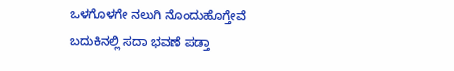ಒಳಗೊಳಗೇ ನಲುಗಿ ನೊಂದುಹೊಗ್ತೇವೆ
ಬದುಕಿನಲ್ಲಿ ಸದಾ ಭವಣೆ ಪಡ್ತಾ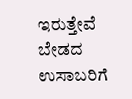ಇರುತ್ತೇವೆ
ಬೇಡದ ಉಸಾಬರಿಗೆ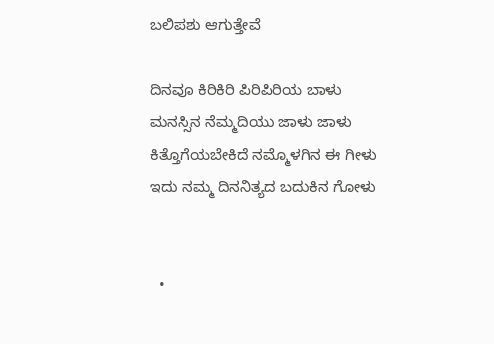ಬಲಿಪಶು ಆಗುತ್ತೇವೆ

ದಿನವೂ ಕಿರಿಕಿರಿ ಪಿರಿಪಿರಿಯ ಬಾಳು
ಮನಸ್ಸಿನ ನೆಮ್ಮದಿಯು ಜಾಳು ಜಾಳು
ಕಿತ್ತೊಗೆಯಬೇಕಿದೆ ನಮ್ಮೊಳಗಿನ ಈ ಗೀಳು
ಇದು ನಮ್ಮ ದಿನನಿತ್ಯದ ಬದುಕಿನ ಗೋಳು


  •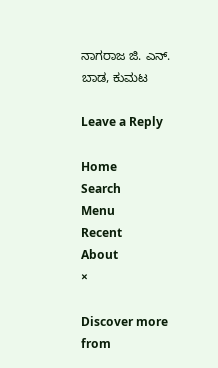ನಾಗರಾಜ ಜಿ. ಎನ್. ಬಾಡ, ಕುಮಟ

Leave a Reply

Home
Search
Menu
Recent
About
×

Discover more from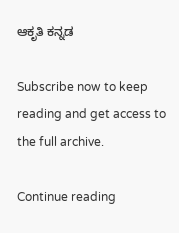ಆಕೃತಿ ಕನ್ನಡ

Subscribe now to keep reading and get access to the full archive.

Continue reading